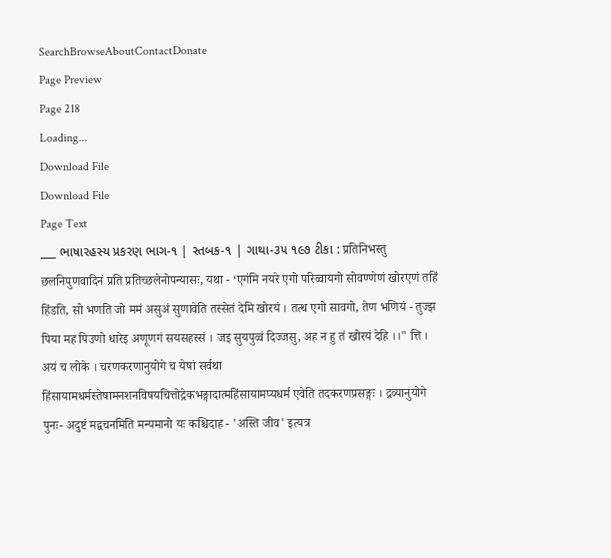SearchBrowseAboutContactDonate
Page Preview
Page 218
Loading...
Download File
Download File
Page Text
___ ભાષારહસ્ય પ્રકરણ ભાગ-૧ | સ્તબક-૧ | ગાથા-૩૫ ૧૯૭ ટીકા : प्रतिनिभस्तु छलनिपुणवादिनं प्रति प्रतिच्छलेनोपन्यासः, यथा - ‘एगंमि नयरे एगो परिव्वायगो सोवण्णेणं खोरएणं तहिं हिंडति, सो भणति जो ममं असुअं सुणावेति तस्सेतं देमि खोरयं । तत्थ एगो सावगो, तेण भणियं - तुज्झ पिया मह पिउणो धारेइ अणूणगं सयसहस्सं । जइ सुयपुव्वं दिज्जसु, अह न हु तं खोरयं देहि ।।" त्ति । अयं च लोके । चरणकरणानुयोगे च येषां सर्वथा हिंसायामधर्मस्तेषामनशनविषयचित्तोद्रेकभङ्गादात्महिंसायामप्यधर्म एवेति तदकरणप्रसङ्गः । द्रव्यानुयोगे पुनः- अदुष्टं मद्वचनमिति मन्यमानो यः कश्चिदाह - 'अस्ति जीव' इत्यत्र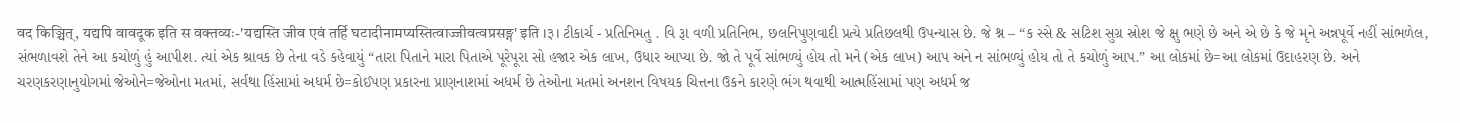वद किञ्चित्, यद्यपि वावदूक इति स वक्तव्यः-'यद्यस्ति जीव एवं तर्हि घटादीनामप्यस्तित्वाज्जीवत्वप्रसङ्ग' इति ।३। ટીકાર્ચ - પ્રતિનિમતુ . વિ રૂા વળી પ્રતિનિભ, છલનિપુણવાદી પ્રત્યે પ્રતિછલથી ઉપન્યાસ છે. જે શ્ન – “ક સ્સે & સટિશ સુગ્ર સ્રોશ જે ક્ષુ ભણે છે અને એ છે કે જે મૃને અન્નપૂર્વે નહીં સાંભળેલ, સંભળાવશે તેને આ કચોળું હું આપીશ. ત્યાં એક શ્રાવક છે તેના વડે કહેવાયું “તારા પિતાને મારા પિતાએ પૂરેપૂરા સો હજાર એક લાખ, ઉધાર આપ્યા છે. જો તે પૂર્વે સાંભળ્યું હોય તો મને (એક લાખ) આપ અને ન સાંભળ્યું હોય તો તે કચોળું આપ.” આ લોકમાં છે=આ લોકમાં ઉદાહરણ છે. અને ચરણકરણાનુયોગમાં જેઓને=જેઓના મતમાં, સર્વથા હિંસામાં અધર્મ છે=કોઈપણ પ્રકારના પ્રાણનાશમાં અધર્મ છે તેઓના મતમાં અનશન વિષયક ચિત્તના ઉકને કારણે ભંગ થવાથી આત્મહિંસામાં પણ અધર્મ જ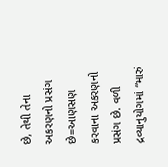છે, તેથી તેના અકરણનો પ્રસંગ છે=આણસણ કરવાના અકરણનો પ્રસંગ છે. વળી દ્રવ્યાનુયોગમાં “મારું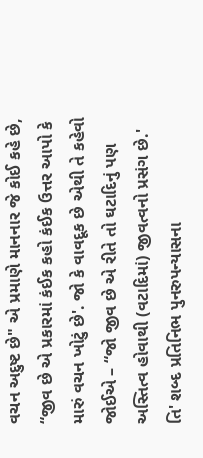વચન અદુષ્ટ છે" એ પ્રમાણે માનનાર જે કોઈ કહે છે, “જીવ છે એ પ્રકારમાં કંઈક કહો કંઈક ઉત્તર આપો કે મારું વચન ખોટું છે'. જો કે વાવદૂક છે એથી તે કહેવો જોઈએ – “જો જીવ છે એ રીતે તો ઘટાદિનું પણ અસ્તિત્વ હોવાથી (વટાદિમાં) જીવત્વનો પ્રસંગ છે.' તિ' શબ્દ પ્રતિનિભ પુનરુપન્યાસના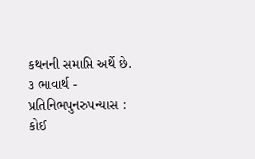કથનની સમાપ્તિ અર્થે છે. ૩ ભાવાર્થ - પ્રતિનિભપુનરુપન્યાસ : કોઈ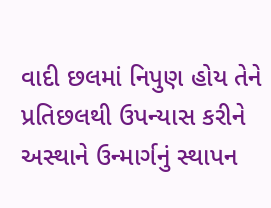વાદી છલમાં નિપુણ હોય તેને પ્રતિછલથી ઉપન્યાસ કરીને અસ્થાને ઉન્માર્ગનું સ્થાપન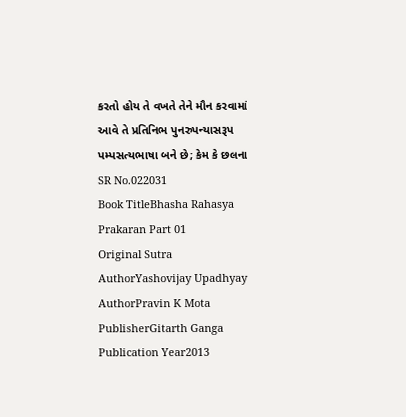કરતો હોય તે વખતે તેને મૌન કરવામાં આવે તે પ્રતિનિભ પુનરુપન્યાસરૂપ પમ્પસત્યભાષા બને છે; કેમ કે છલના
SR No.022031
Book TitleBhasha Rahasya Prakaran Part 01
Original Sutra AuthorYashovijay Upadhyay
AuthorPravin K Mota
PublisherGitarth Ganga
Publication Year2013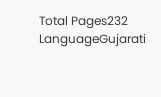Total Pages232
LanguageGujarati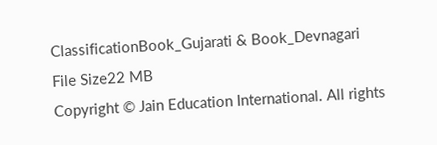ClassificationBook_Gujarati & Book_Devnagari
File Size22 MB
Copyright © Jain Education International. All rights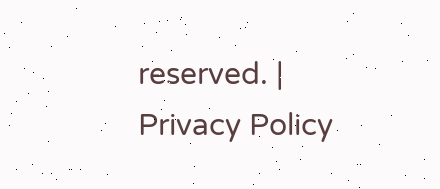reserved. | Privacy Policy